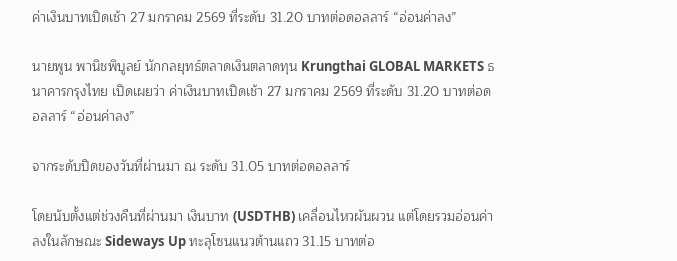ค่าเงินบาทเปิดเช้า 27 มกราคม 2569 ที่ระดับ 31.20 บาทต่อดอลลาร์ “อ่อนค่าลง”

นายพูน พานิชพิบูลย์ นักกลยุทธ์ตลาดเงินตลาดทุน Krungthai GLOBAL MARKETS ธนาคารกรุงไทย เปิดเผยว่า ค่าเงินบาทเปิดเช้า 27 มกราคม 2569 ที่ระดับ 31.20 บาทต่อดอลลาร์ “อ่อนค่าลง”

จากระดับปิดของวันที่ผ่านมา ณ ระดับ 31.05 บาทต่อดอลลาร์

โดยนับตั้งแต่ช่วงคืนที่ผ่านมา เงินบาท (USDTHB) เคลื่อนไหวผันผวน แต่โดยรวมอ่อนค่าลงในลักษณะ Sideways Up ทะลุโซนแนวต้านแถว 31.15 บาทต่อ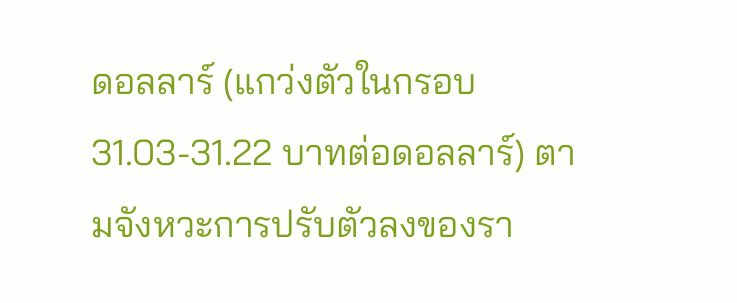ดอลลาร์ (แกว่งตัวในกรอบ 31.03-31.22 บาทต่อดอลลาร์) ตามจังหวะการปรับตัวลงของรา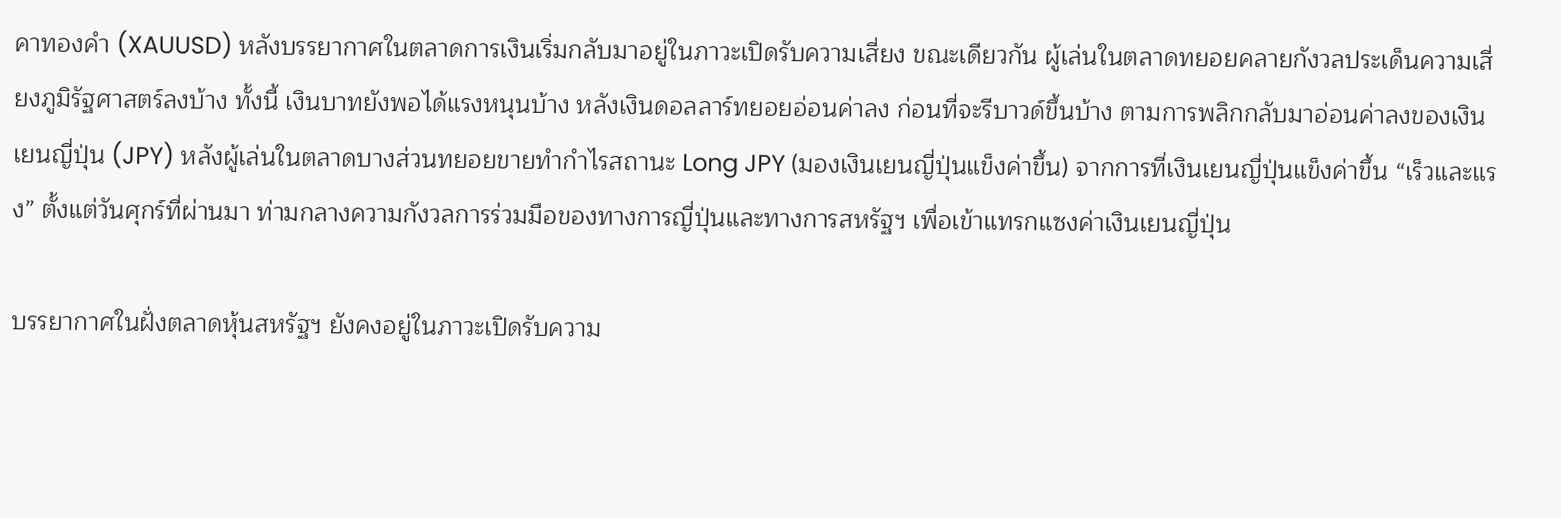คาทองคำ (XAUUSD) หลังบรรยากาศในตลาดการเงินเริ่มกลับมาอยู่ในภาวะเปิดรับความเสี่ยง ขณะเดียวกัน ผู้เล่นในตลาดทยอยคลายกังวลประเด็นความเสี่ยงภูมิรัฐศาสตร์ลงบ้าง ทั้งนี้ เงินบาทยังพอได้แรงหนุนบ้าง หลังเงินดอลลาร์ทยอยอ่อนค่าลง ก่อนที่จะรีบาวด์ขึ้นบ้าง ตามการพลิกกลับมาอ่อนค่าลงของเงินเยนญี่ปุ่น (JPY) หลังผู้เล่นในตลาดบางส่วนทยอยขายทำกำไรสถานะ Long JPY (มองเงินเยนญี่ปุ่นแข็งค่าขึ้น) จากการที่เงินเยนญี่ปุ่นแข็งค่าขึ้น “เร็วและแรง” ตั้งแต่วันศุกร์ที่ผ่านมา ท่ามกลางความกังวลการร่วมมือของทางการญี่ปุ่นและทางการสหรัฐฯ เพื่อเข้าแทรกแซงค่าเงินเยนญี่ปุ่น

บรรยากาศในฝั่งตลาดหุ้นสหรัฐฯ ยังคงอยู่ในภาวะเปิดรับความ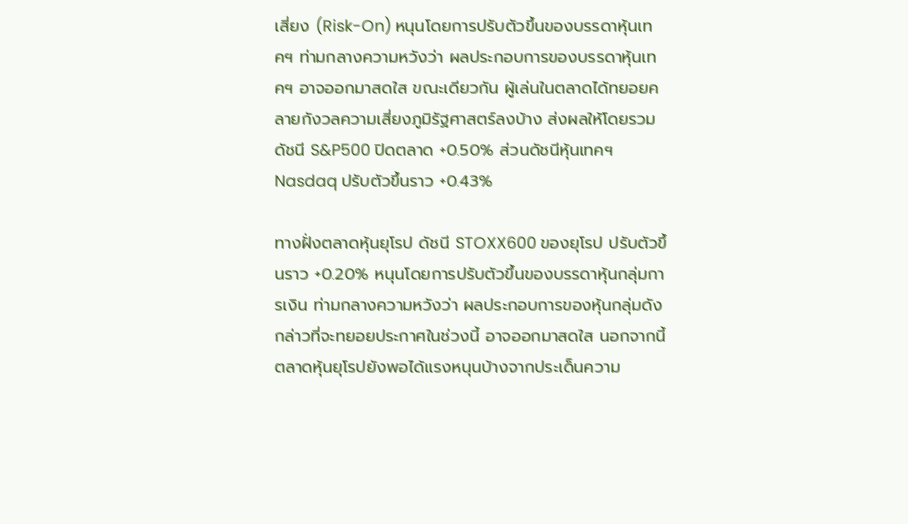เสี่ยง (Risk-On) หนุนโดยการปรับตัวขึ้นของบรรดาหุ้นเทคฯ ท่ามกลางความหวังว่า ผลประกอบการของบรรดาหุ้นเทคฯ อาจออกมาสดใส ขณะเดียวกัน ผู้เล่นในตลาดได้ทยอยคลายกังวลความเสี่ยงภูมิรัฐศาสตร์ลงบ้าง ส่งผลให้โดยรวมดัชนี S&P500 ปิดตลาด +0.50% ส่วนดัชนีหุ้นเทคฯ Nasdaq ปรับตัวขึ้นราว +0.43%

ทางฝั่งตลาดหุ้นยุโรป ดัชนี STOXX600 ของยุโรป ปรับตัวขึ้นราว +0.20% หนุนโดยการปรับตัวขึ้นของบรรดาหุ้นกลุ่มการเงิน ท่ามกลางความหวังว่า ผลประกอบการของหุ้นกลุ่มดังกล่าวที่จะทยอยประกาศในช่วงนี้ อาจออกมาสดใส นอกจากนี้ ตลาดหุ้นยุโรปยังพอได้แรงหนุนบ้างจากประเด็นความ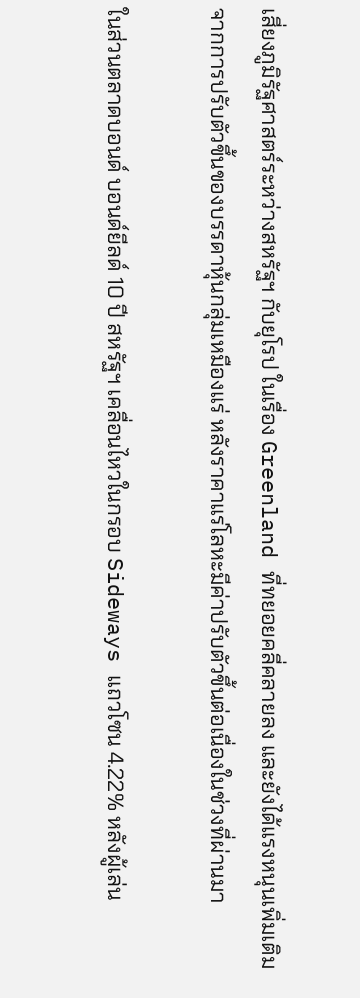เสี่ยงภูมิรัฐศาสตร์ระหว่างสหรัฐฯ กับยุโรป ในเรื่อง Greenland ที่ทยอยคลี่คลายลง และยังได้แรงหนุนเพิ่มเติมจากการปรับตัวขึ้นของบรรดาหุ้นกลุ่มเหมืองแร่ หลังราคาแร่โลหะมีค่าปรับตัวขึ้นต่อเนื่องในช่วงที่ผ่านมา

ในส่วนตลาดบอนด์ บอนด์ยีลด์ 10 ปี สหรัฐฯ เคลื่อนไหวในกรอบ Sideways แถวโซน 4.22% หลังผู้เล่น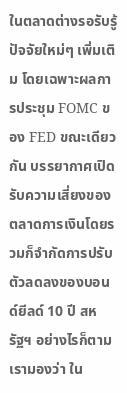ในตลาดต่างรอรับรู้ปัจจัยใหม่ๆ เพิ่มเติม โดยเฉพาะผลการประชุม FOMC ของ FED ขณะเดียวกัน บรรยากาศเปิดรับความเสี่ยงของตลาดการเงินโดยรวมก็จำกัดการปรับตัวลดลงของบอนด์ยีลด์ 10 ปี สหรัฐฯ อย่างไรก็ตาม เรามองว่า ใน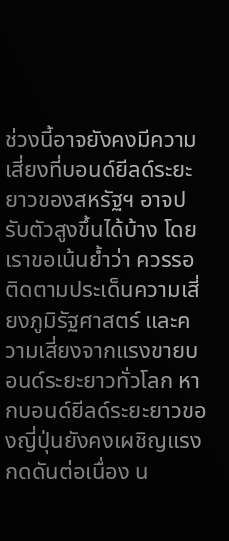ช่วงนี้อาจยังคงมีความเสี่ยงที่บอนด์ยีลด์ระยะยาวของสหรัฐฯ อาจปรับตัวสูงขึ้นได้บ้าง โดยเราขอเน้นย้ำว่า ควรรอติดตามประเด็นความเสี่ยงภูมิรัฐศาสตร์ และความเสี่ยงจากแรงขายบอนด์ระยะยาวทั่วโลก หากบอนด์ยีลด์ระยะยาวของญี่ปุ่นยังคงเผชิญแรงกดดันต่อเนื่อง น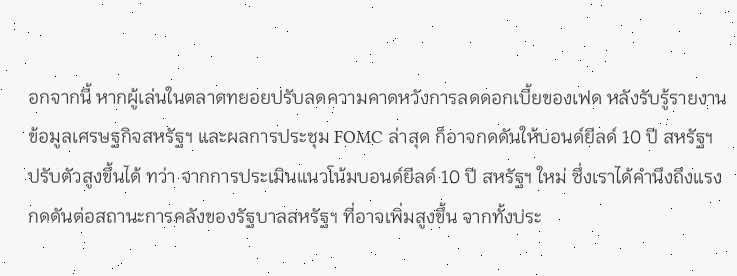อกจากนี้ หากผู้เล่นในตลาดทยอยปรับลดความคาดหวังการลดดอกเบี้ยของเฟด หลังรับรู้รายงานข้อมูลเศรษฐกิจสหรัฐฯ และผลการประชุม FOMC ล่าสุด ก็อาจกดดันให้บอนด์ยีลด์ 10 ปี สหรัฐฯ ปรับตัวสูงขึ้นได้ ทว่า จากการประเมินแนวโน้มบอนด์ยีลด์ 10 ปี สหรัฐฯ ใหม่ ซึ่งเราได้คำนึงถึงแรงกดดันต่อสถานะการคลังของรัฐบาลสหรัฐฯ ที่อาจเพิ่มสูงขึ้น จากทั้งประ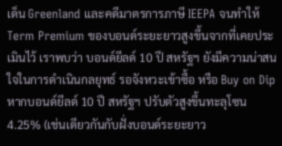เด็น Greenland และคดีมาตรการภาษี IEEPA จนทำให้ Term Premium ของบอนด์ระยะยาวสูงขึ้นจากที่เคยประเมินไว้ เราพบว่า บอนด์ยีลด์ 10 ปี สหรัฐฯ ยังมีความน่าสนใจในการดำเนินกลยุทธ์ รอจังหวะเข้าซื้อ หรือ Buy on Dip หากบอนด์ยีลด์ 10 ปี สหรัฐฯ ปรับตัวสูงขึ้นทะลุโซน 4.25% (เช่นเดียวกันกับฝั่งบอนด์ระยะยาว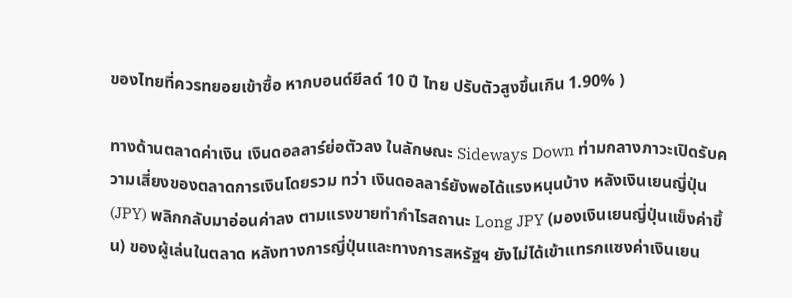ของไทยที่ควรทยอยเข้าซื้อ หากบอนด์ยีลด์ 10 ปี ไทย ปรับตัวสูงขึ้นเกิน 1.90% )

ทางด้านตลาดค่าเงิน เงินดอลลาร์ย่อตัวลง ในลักษณะ Sideways Down ท่ามกลางภาวะเปิดรับความเสี่ยงของตลาดการเงินโดยรวม ทว่า เงินดอลลาร์ยังพอได้แรงหนุนบ้าง หลังเงินเยนญี่ปุ่น (JPY) พลิกกลับมาอ่อนค่าลง ตามแรงขายทำกำไรสถานะ Long JPY (มองเงินเยนญี่ปุ่นแข็งค่าขึ้น) ของผู้เล่นในตลาด หลังทางการญี่ปุ่นและทางการสหรัฐฯ ยังไม่ได้เข้าแทรกแซงค่าเงินเยน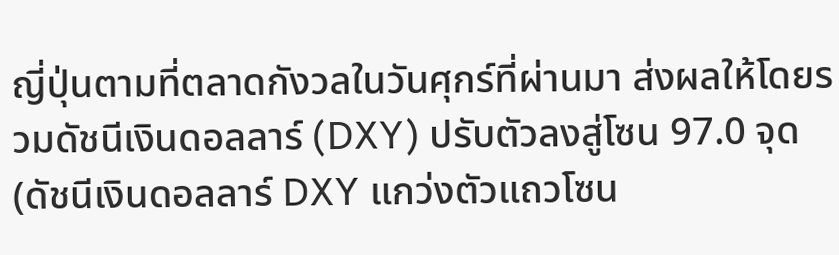ญี่ปุ่นตามที่ตลาดกังวลในวันศุกร์ที่ผ่านมา ส่งผลให้โดยรวมดัชนีเงินดอลลาร์ (DXY) ปรับตัวลงสู่โซน 97.0 จุด (ดัชนีเงินดอลลาร์ DXY แกว่งตัวแถวโซน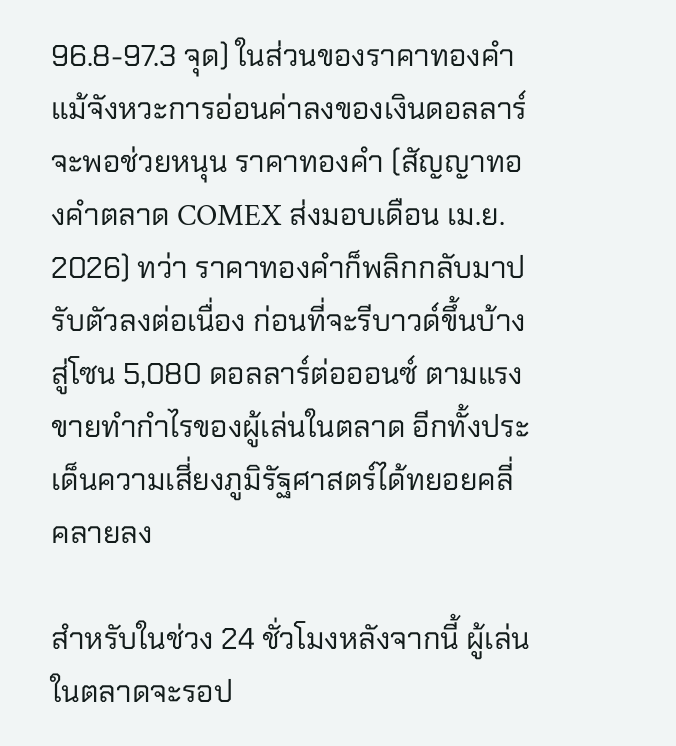96.8-97.3 จุด) ในส่วนของราคาทองคำ แม้จังหวะการอ่อนค่าลงของเงินดอลลาร์ จะพอช่วยหนุน ราคาทองคำ (สัญญาทองคำตลาด COMEX ส่งมอบเดือน เม.ย. 2026) ทว่า ราคาทองคำก็พลิกกลับมาปรับตัวลงต่อเนื่อง ก่อนที่จะรีบาวด์ขึ้นบ้าง สู่โซน 5,080 ดอลลาร์ต่อออนซ์ ตามแรงขายทำกำไรของผู้เล่นในตลาด อีกทั้งประเด็นความเสี่ยงภูมิรัฐศาสตร์ได้ทยอยคลี่คลายลง

สำหรับในช่วง 24 ชั่วโมงหลังจากนี้ ผู้เล่นในตลาดจะรอป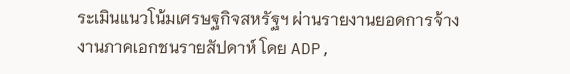ระเมินแนวโน้มเศรษฐกิจสหรัฐฯ ผ่านรายงานยอดการจ้างงานภาคเอกชนรายสัปดาห์ โดย ADP,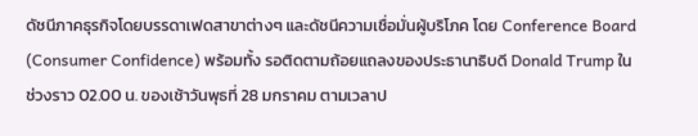ดัชนีภาคธุรกิจโดยบรรดาเฟดสาขาต่างๆ และดัชนีความเชื่อมั่นผู้บริโภค โดย Conference Board (Consumer Confidence) พร้อมทั้ง รอติดตามถ้อยแถลงของประธานาธิบดี Donald Trump ในช่วงราว 02.00 น. ของเช้าวันพุธที่ 28 มกราคม ตามเวลาป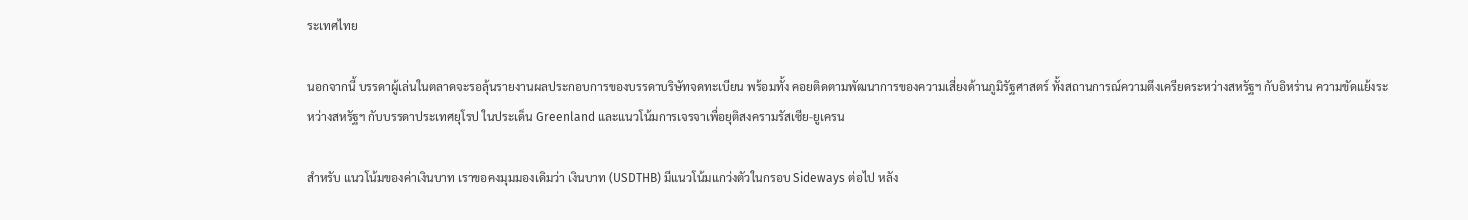ระเทศไทย

นอกจากนี้ บรรดาผู้เล่นในตลาดจะรอลุ้นรายงานผลประกอบการของบรรดาบริษัทจดทะเบียน พร้อมทั้ง คอยติดตามพัฒนาการของความเสี่ยงด้านภูมิรัฐศาสตร์ ทั้งสถานการณ์ความตึงเครียดระหว่างสหรัฐฯ กับอิหร่าน ความขัดแย้งระหว่างสหรัฐฯ กับบรรดาประเทศยุโรป ในประเด็น Greenland และแนวโน้มการเจรจาเพื่อยุติสงครามรัสเซีย-ยูเครน

สำหรับ แนวโน้มของค่าเงินบาท เราขอคงมุมมองเดิมว่า เงินบาท (USDTHB) มีแนวโน้มแกว่งตัวในกรอบ Sideways ต่อไป หลัง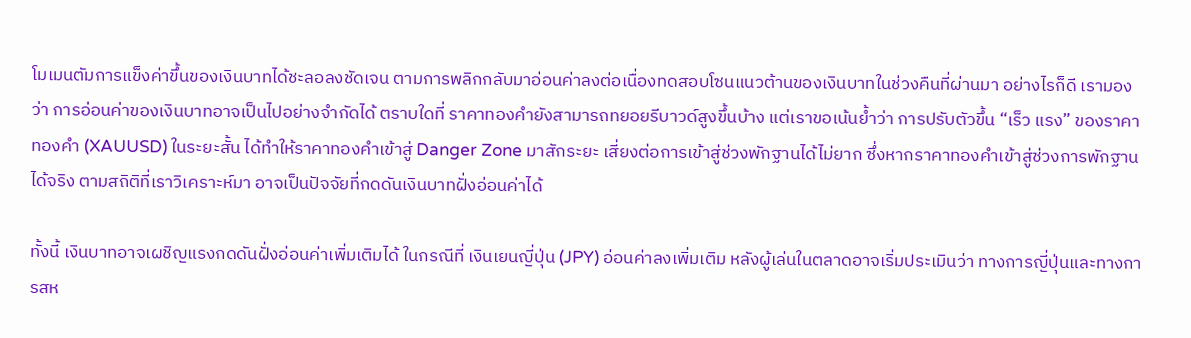โมเมนตัมการแข็งค่าขึ้นของเงินบาทได้ชะลอลงชัดเจน ตามการพลิกกลับมาอ่อนค่าลงต่อเนื่องทดสอบโซนแนวต้านของเงินบาทในช่วงคืนที่ผ่านมา อย่างไรก็ดี เรามองว่า การอ่อนค่าของเงินบาทอาจเป็นไปอย่างจำกัดได้ ตราบใดที่ ราคาทองคำยังสามารถทยอยรีบาวด์สูงขึ้นบ้าง แต่เราขอเน้นย้ำว่า การปรับตัวขึ้น “เร็ว แรง” ของราคาทองคำ (XAUUSD) ในระยะสั้น ได้ทำให้ราคาทองคำเข้าสู่ Danger Zone มาสักระยะ เสี่ยงต่อการเข้าสู่ช่วงพักฐานได้ไม่ยาก ซึ่งหากราคาทองคำเข้าสู่ช่วงการพักฐานได้จริง ตามสถิติที่เราวิเคราะห์มา อาจเป็นปัจจัยที่กดดันเงินบาทฝั่งอ่อนค่าได้

ทั้งนี้ เงินบาทอาจเผชิญแรงกดดันฝั่งอ่อนค่าเพิ่มเติมได้ ในกรณีที่ เงินเยนญี่ปุ่น (JPY) อ่อนค่าลงเพิ่มเติม หลังผู้เล่นในตลาดอาจเริ่มประเมินว่า ทางการญี่ปุ่นและทางการสห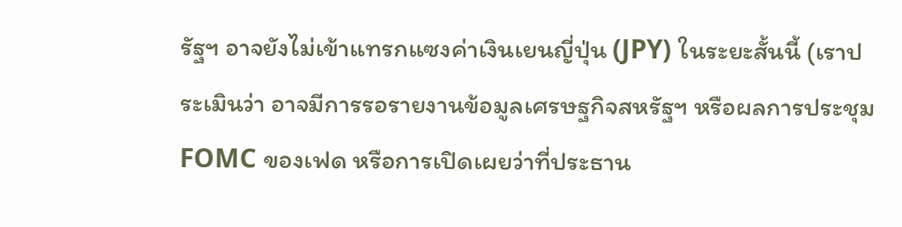รัฐฯ อาจยังไม่เข้าแทรกแซงค่าเงินเยนญี่ปุ่น (JPY) ในระยะสั้นนี้ (เราประเมินว่า อาจมีการรอรายงานข้อมูลเศรษฐกิจสหรัฐฯ หรือผลการประชุม FOMC ของเฟด หรือการเปิดเผยว่าที่ประธาน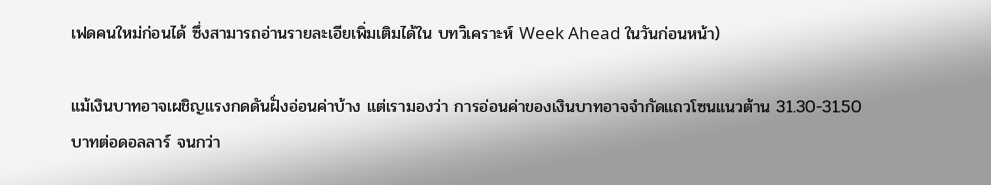เฟดคนใหม่ก่อนได้ ซึ่งสามารถอ่านรายละเอียเพิ่มเติมได้ใน บทวิเคราะห์ Week Ahead ในวันก่อนหน้า)

แม้เงินบาทอาจเผชิญแรงกดดันฝั่งอ่อนค่าบ้าง แต่เรามองว่า การอ่อนค่าของเงินบาทอาจจำกัดแถวโซนแนวต้าน 31.30-31.50 บาทต่อดอลลาร์ จนกว่า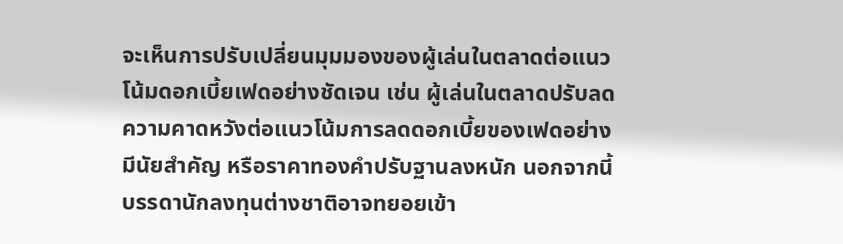จะเห็นการปรับเปลี่ยนมุมมองของผู้เล่นในตลาดต่อแนวโน้มดอกเบี้ยเฟดอย่างชัดเจน เช่น ผู้เล่นในตลาดปรับลดความคาดหวังต่อแนวโน้มการลดดอกเบี้ยของเฟดอย่างมีนัยสำคัญ หรือราคาทองคำปรับฐานลงหนัก นอกจากนี้ บรรดานักลงทุนต่างชาติอาจทยอยเข้า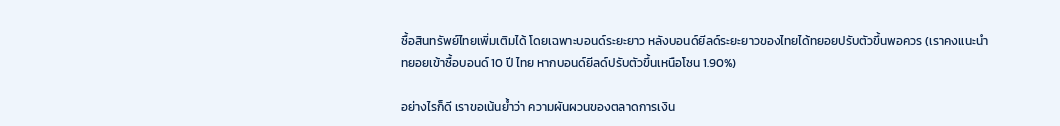ซื้อสินทรัพย์ไทยเพิ่มเติมได้ โดยเฉพาะบอนด์ระยะยาว หลังบอนด์ยีลด์ระยะยาวของไทยได้ทยอยปรับตัวขึ้นพอควร (เราคงแนะนำ ทยอยเข้าซื้อบอนด์ 10 ปี ไทย หากบอนด์ยีลด์ปรับตัวขึ้นเหนือโซน 1.90%)

อย่างไรก็ดี เราขอเน้นย้ำว่า ความผันผวนของตลาดการเงิน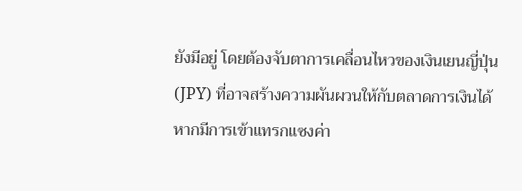ยังมีอยู่ โดยต้องจับตาการเคลื่อนไหวของเงินเยนญี่ปุ่น (JPY) ที่อาจสร้างความผันผวนให้กับตลาดการเงินได้ หากมีการเข้าแทรกแซงค่า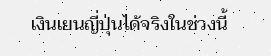เงินเยนญี่ปุ่นได้จริงในช่วงนี้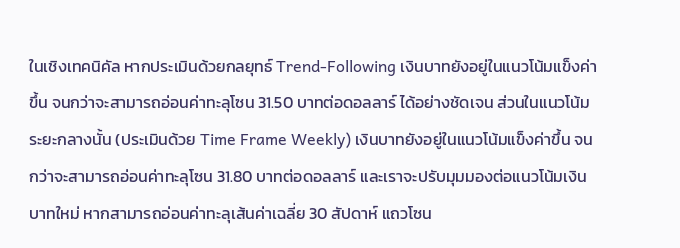ในเชิงเทคนิคัล หากประเมินด้วยกลยุทธ์ Trend-Following เงินบาทยังอยู่ในแนวโน้มแข็งค่าขึ้น จนกว่าจะสามารถอ่อนค่าทะลุโซน 31.50 บาทต่อดอลลาร์ ได้อย่างชัดเจน ส่วนในแนวโน้มระยะกลางนั้น (ประเมินด้วย Time Frame Weekly) เงินบาทยังอยู่ในแนวโน้มแข็งค่าขึ้น จนกว่าจะสามารถอ่อนค่าทะลุโซน 31.80 บาทต่อดอลลาร์ และเราจะปรับมุมมองต่อแนวโน้มเงินบาทใหม่ หากสามารถอ่อนค่าทะลุเส้นค่าเฉลี่ย 30 สัปดาห์ แถวโซน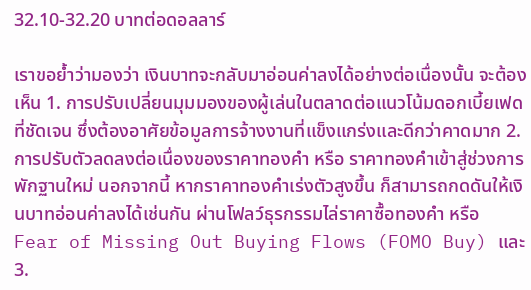32.10-32.20 บาทต่อดอลลาร์

เราขอย้ำว่ามองว่า เงินบาทจะกลับมาอ่อนค่าลงได้อย่างต่อเนื่องนั้น จะต้องเห็น 1. การปรับเปลี่ยนมุมมองของผู้เล่นในตลาดต่อแนวโน้มดอกเบี้ยเฟดที่ชัดเจน ซึ่งต้องอาศัยข้อมูลการจ้างงานที่แข็งแกร่งและดีกว่าคาดมาก 2. การปรับตัวลดลงต่อเนื่องของราคาทองคำ หรือ ราคาทองคำเข้าสู่ช่วงการพักฐานใหม่ นอกจากนี้ หากราคาทองคำเร่งตัวสูงขึ้น ก็สามารถกดดันให้เงินบาทอ่อนค่าลงได้เช่นกัน ผ่านโฟลว์ธุรกรรมไล่ราคาซื้อทองคำ หรือ Fear of Missing Out Buying Flows (FOMO Buy) และ 3.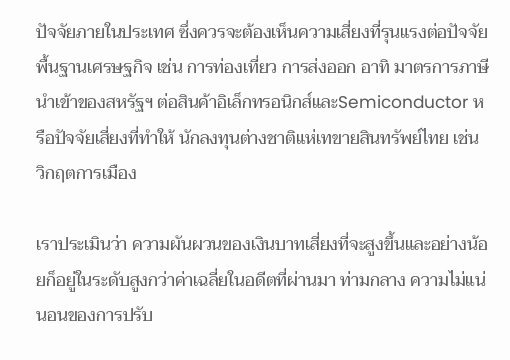ปัจจัยภายในประเทศ ซึ่งควรจะต้องเห็นความเสี่ยงที่รุนแรงต่อปัจจัยพื้นฐานเศรษฐกิจ เช่น การท่องเที่ยว การส่งออก อาทิ มาตรการภาษีนำเข้าของสหรัฐฯ ต่อสินค้าอิเล็กทรอนิกส์และSemiconductor หรือปัจจัยเสี่ยงที่ทำให้ นักลงทุนต่างชาติแห่เทขายสินทรัพย์ไทย เช่น วิกฤตการเมือง

เราประเมินว่า ความผันผวนของเงินบาทเสี่ยงที่จะสูงขึ้นและอย่างน้อยก็อยู่ในระดับสูงกว่าค่าเฉลี่ยในอดีตที่ผ่านมา ท่ามกลาง ความไม่แน่นอนของการปรับ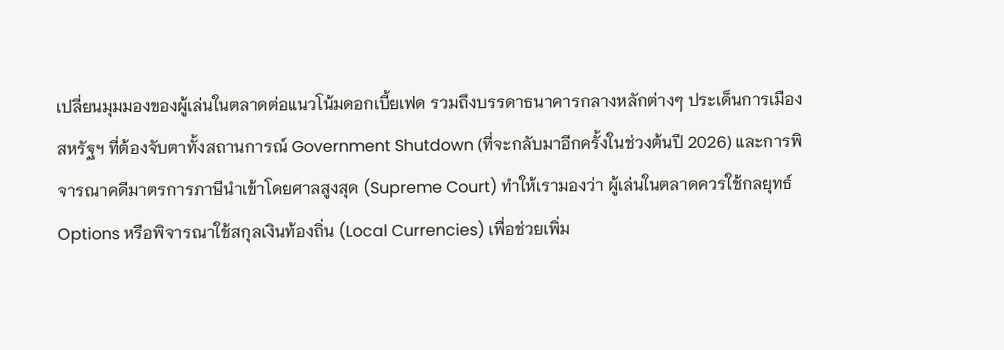เปลี่ยนมุมมองของผู้เล่นในตลาดต่อแนวโน้มดอกเบี้ยเฟด รวมถึงบรรดาธนาคารกลางหลักต่างๆ ประเด็นการเมืองสหรัฐฯ ที่ต้องจับตาทั้งสถานการณ์ Government Shutdown (ที่จะกลับมาอีกครั้งในช่วงต้นปี 2026) และการพิจารณาคดีมาตรการภาษีนำเข้าโดยศาลสูงสุด (Supreme Court) ทำให้เรามองว่า ผู้เล่นในตลาดควรใช้กลยุทธ์ Options หรือพิจารณาใช้สกุลเงินท้องถิ่น (Local Currencies) เพื่อช่วยเพิ่ม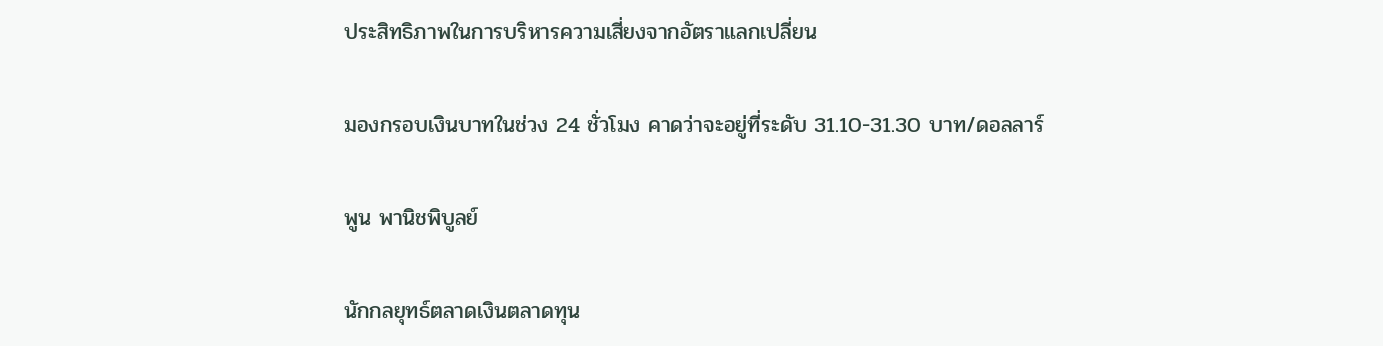ประสิทธิภาพในการบริหารความเสี่ยงจากอัตราแลกเปลี่ยน

มองกรอบเงินบาทในช่วง 24 ชั่วโมง คาดว่าจะอยู่ที่ระดับ 31.10-31.30 บาท/ดอลลาร์

พูน พานิชพิบูลย์

นักกลยุทธ์ตลาดเงินตลาดทุน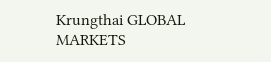Krungthai GLOBAL MARKETS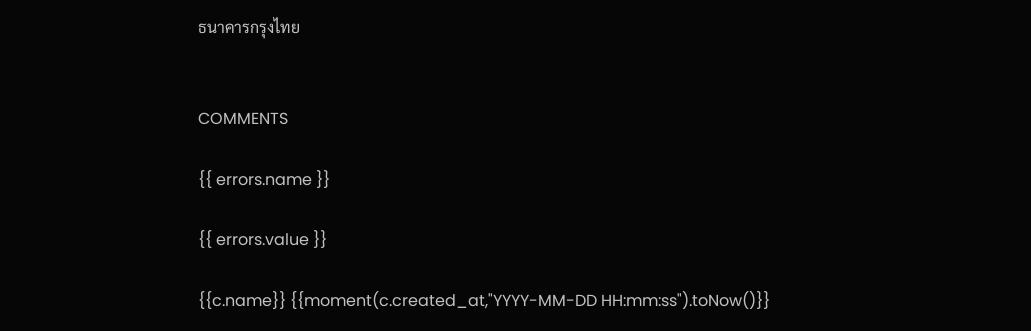ธนาคารกรุงไทย


COMMENTS

{{ errors.name }}

{{ errors.value }}

{{c.name}} {{moment(c.created_at,"YYYY-MM-DD HH:mm:ss").toNow()}}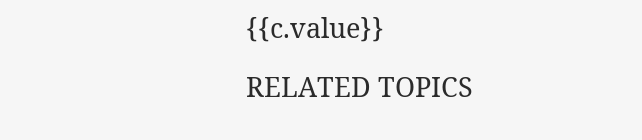{{c.value}}

RELATED TOPICS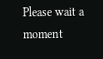Please wait a moment